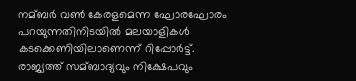നമ്ബർ വണ്‍ കേരളമെന്ന ഘോരഘോരം പറയുന്നതിനിടയില്‍ മലയാളികള്‍ കടക്കെണിയിലാണെന്ന് റിപ്പോർട്ട്. രാജ്യത്ത് സമ്ബാദ്യവും നിക്ഷേപവും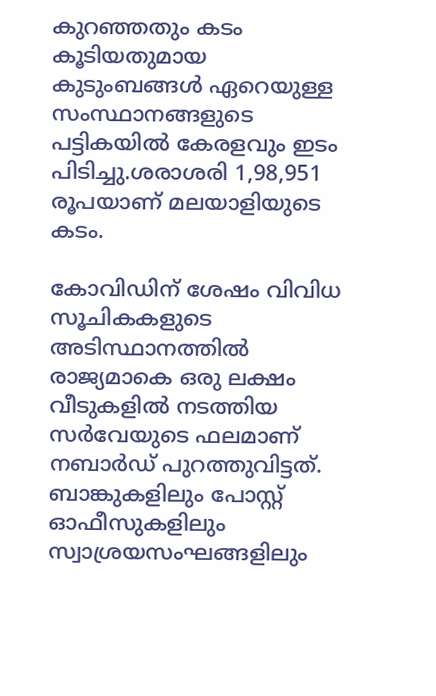കുറഞ്ഞതും കടം കൂടിയതുമായ കുടുംബങ്ങള്‍ ഏറെയുള്ള സംസ്ഥാനങ്ങളുടെ പട്ടികയില്‍ കേരളവും ഇടം പിടിച്ചു.ശരാശരി 1,98,951 രൂപയാണ് മലയാളിയുടെ കടം.

കോവിഡിന് ശേഷം വിവിധ സൂചികകളുടെ അടിസ്ഥാനത്തില്‍ രാജ്യമാകെ ഒരു ലക്ഷം വീടുകളില്‍ നടത്തിയ സർവേയുടെ ഫലമാണ് നബാർഡ് പുറത്തുവിട്ടത്. ബാങ്കുകളിലും പോസ്റ്റ് ഓഫീസുകളിലും സ്വാശ്രയസംഘങ്ങളിലും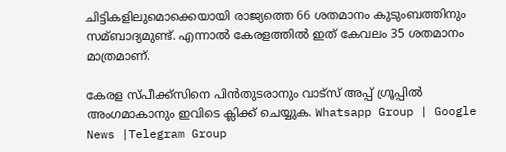ചിട്ടികളിലുമൊക്കെയായി രാജ്യത്തെ 66 ശതമാനം കുടുംബത്തിനും സമ്ബാദ്യമുണ്ട്. എന്നാല്‍ കേരളത്തില്‍ ഇത് കേവലം 35 ശതമാനം മാത്രമാണ്.

കേരള സ്പീക്ക്സിനെ പിൻതുടരാനും വാട്സ് അപ്പ് ഗ്രൂപ്പിൽ അംഗമാകാനും ഇവിടെ ക്ലിക്ക് ചെയ്യുക. Whatsapp Group | Google News |Telegram Group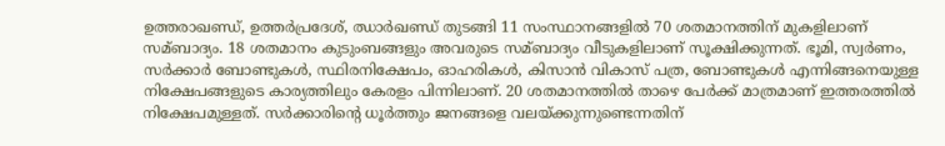ഉത്തരാഖണ്ഡ്, ഉത്തർപ്രദേശ്, ഝാർ‌ഖണ്ഡ് തുടങ്ങി 11 സംസ്ഥാനങ്ങളില്‍ 70 ശതമാനത്തിന് മുകളിലാണ് സമ്ബാദ്യം. 18 ശതമാനം കുടുംബങ്ങളും അവരുടെ സമ്ബാദ്യം വീടുകളിലാണ് സൂക്ഷിക്കുന്നത്. ഭൂമി, സ്വർണം, സർക്കാർ ബോണ്ടുകള്‍, സ്ഥിരനിക്ഷേപം, ഓഹരികള്‍, കിസാൻ വികാസ് പത്ര, ബോണ്ടുകള്‍ എന്നിങ്ങനെയുള്ള നിക്ഷേപങ്ങളുടെ കാര്യത്തിലും കേരളം പിന്നിലാണ്. 20 ശതമാനത്തില്‍ താഴെ പേർക്ക് മാത്രമാണ് ഇത്തരത്തില്‍ നിക്ഷേപമുള്ളത്. സർക്കാരിന്റെ ധൂർത്തും ജനങ്ങളെ വലയ്‌ക്കുന്നുണ്ടെന്നതിന്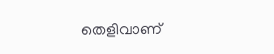തെളിവാണ്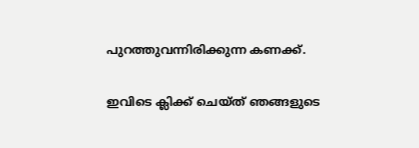പുറത്തുവന്നിരിക്കുന്ന കണക്ക്.

ഇവിടെ ക്ലിക്ക് ചെയ്ത് ഞങ്ങളുടെ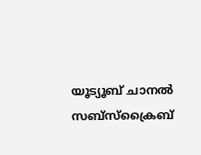യൂട്യൂബ് ചാനൽ സബ്സ്ക്രൈബ്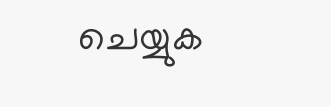ചെയ്യുക